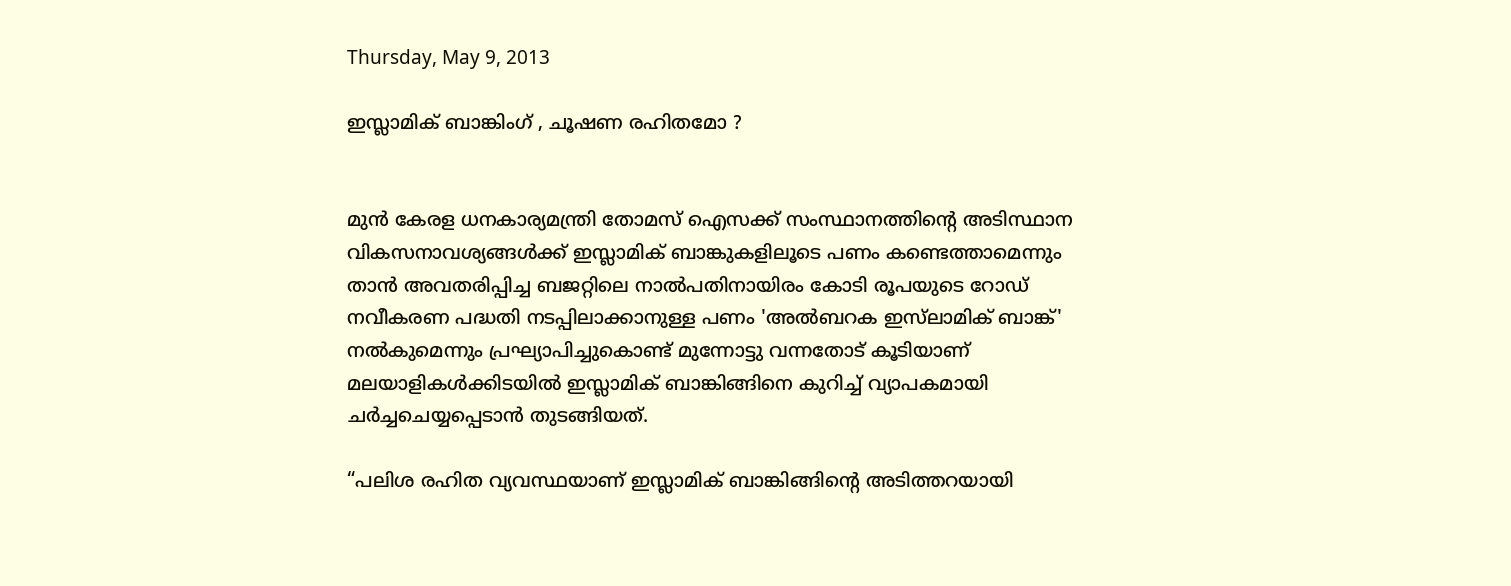Thursday, May 9, 2013

ഇസ്ലാമിക്‌ ബാങ്കിംഗ് , ചൂഷണ രഹിതമോ ?


മുന്‍ കേരള ധനകാര്യമന്ത്രി തോമസ് ഐസക്ക് സംസ്ഥാനത്തിന്‍റെ അടിസ്ഥാന വികസനാവശ്യങ്ങള്‍ക്ക് ഇസ്ലാമിക്‌ ബാങ്കുകളിലൂടെ പണം കണ്ടെത്താമെന്നും താന്‍ അവതരിപ്പിച്ച ബജറ്റിലെ നാല്‍പതിനായിരം കോടി രൂപയുടെ റോഡ് നവീകരണ പദ്ധതി നടപ്പിലാക്കാനുള്ള പണം 'അല്‍ബറക ഇസ്‌ലാമിക് ബാങ്ക്' നല്‍കുമെന്നും പ്രഘ്യാപിച്ചുകൊണ്ട്‌ മുന്നോട്ടു വന്നതോട് കൂടിയാണ് മലയാളികള്‍ക്കിടയില്‍ ഇസ്ലാമിക് ബാങ്കിങ്ങിനെ കുറിച്ച് വ്യാപകമായി ചര്‍ച്ചചെയ്യപ്പെടാന്‍ തുടങ്ങിയത്.

“പലിശ രഹിത വ്യവസ്ഥയാണ് ഇസ്ലാമിക് ബാങ്കിങ്ങിന്‍റെ അടിത്തറയായി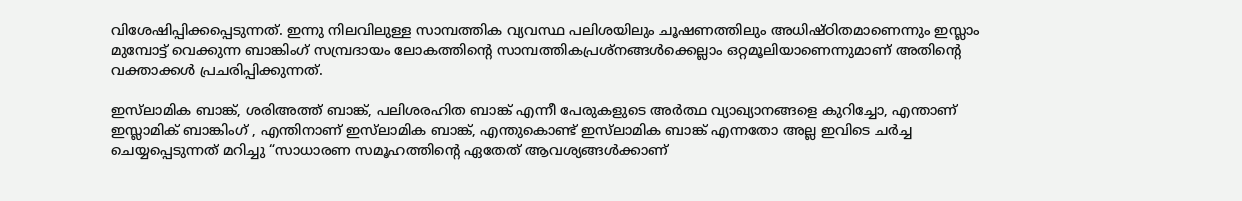വിശേഷിപ്പിക്കപ്പെടുന്നത്. ഇന്നു നിലവിലുള്ള സാമ്പത്തിക വ്യവസ്ഥ പലിശയിലും ചൂഷണത്തിലും അധിഷ്ഠിതമാണെന്നും ഇസ്ലാം മുമ്പോട്ട് വെക്കുന്ന ബാങ്കിംഗ് സമ്പ്രദായം ലോകത്തിന്റെ സാമ്പത്തികപ്രശ്നങ്ങൾക്കെല്ലാം ഒറ്റമൂലിയാണെന്നുമാണ് അതിന്‍റെ വക്താക്കള്‍ പ്രചരിപ്പിക്കുന്നത്.

ഇസ്‌ലാമിക ബാങ്ക്‌, ശരിഅത്ത്‌ ബാങ്ക്‌, പലിശരഹിത ബാങ്ക്‌ എന്നീ പേരുകളുടെ അര്‍ത്ഥ വ്യാഖ്യാനങ്ങളെ കുറിച്ചോ, എന്താണ് ഇസ്ലാമിക് ബാങ്കിംഗ് , എന്തിനാണ്‌ ഇസ്‌ലാമിക ബാങ്ക്‌, എന്തുകൊണ്ട്‌ ഇസ്‌ലാമിക ബാങ്ക്‌ എന്നതോ അല്ല ഇവിടെ ചര്‍ച്ച ചെയ്യപ്പെടുന്നത് മറിച്ചു “സാധാരണ സമൂഹത്തിന്റെ ഏതേത്‌ ആവശ്യങ്ങള്‍ക്കാണ്‌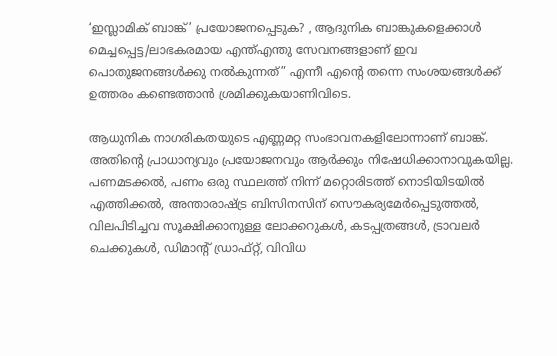‘ഇസ്ലാമിക്‌ ബാങ്ക്‌’ പ്രയോജനപ്പെടുക? , ആദുനിക ബാങ്കുകളെക്കാള്‍ മെച്ചപ്പെട്ട/ലാഭകരമായ എന്ത്എന്തു സേവനങ്ങളാണ് ഇവ പൊതുജനങ്ങള്‍ക്കു നല്‍കുന്നത്” എന്നീ എന്റെ തന്നെ സംശയങ്ങള്‍ക്ക് ഉത്തരം കണ്ടെത്താന്‍ ശ്രമിക്കുകയാണിവിടെ.

ആധുനിക നാഗരികതയുടെ എണ്ണമറ്റ സംഭാവനകളിലോന്നാണ് ബാങ്ക്. അതിന്റെ പ്രാധാന്യവും പ്രയോജനവും ആര്‍ക്കും നിഷേധിക്കാനാവുകയില്ല. പണമടക്കല്‍, പണം ഒരു സ്ഥലത്ത് നിന്ന് മറ്റൊരിടത്ത് നൊടിയിടയില്‍ എത്തിക്കല്‍, അന്താരാഷ്ട്ര ബിസിനസിന് സൌകര്യമേര്‍പ്പെടുത്തല്‍, വിലപിടിച്ചവ സൂക്ഷിക്കാനുള്ള ലോക്കറുകള്‍, കടപ്പത്രങ്ങള്‍, ട്രാവലര്‍ ചെക്കുകള്‍, ഡിമാന്റ് ഡ്രാഫ്റ്റ്, വിവിധ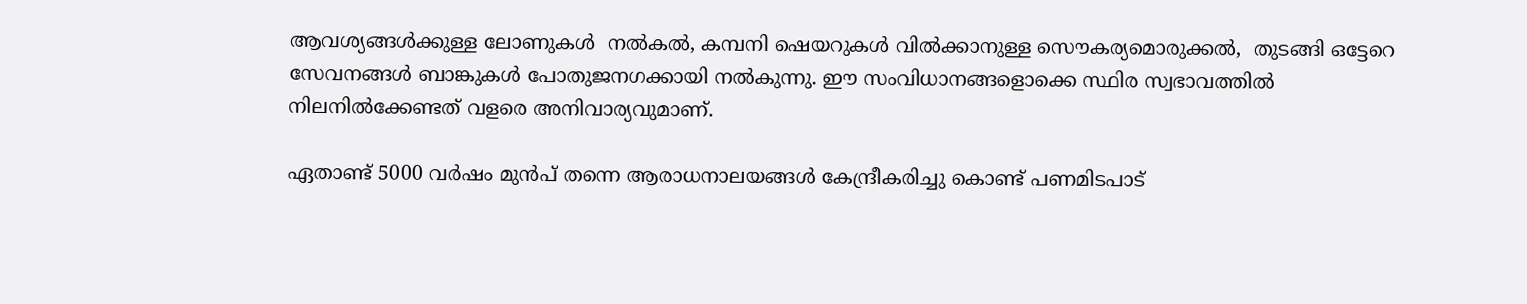ആവശ്യങ്ങള്‍ക്കുള്ള ലോണുകള്‍  നല്‍കല്‍, കമ്പനി ഷെയറുകള്‍ വില്‍ക്കാനുള്ള സൌകര്യമൊരുക്കല്‍,  തുടങ്ങി ഒട്ടേറെ സേവനങ്ങള്‍ ബാങ്കുകള്‍ പോതുജനഗക്കായി നല്‍കുന്നു. ഈ സംവിധാനങ്ങളൊക്കെ സ്ഥിര സ്വഭാവത്തില്‍ നിലനില്‍ക്കേണ്ടത് വളരെ അനിവാര്യവുമാണ്.

ഏതാണ്ട് 5000 വര്‍ഷം മുന്‍പ് തന്നെ ആരാധനാലയങ്ങള്‍ കേന്ദ്രീകരിച്ചു കൊണ്ട് പണമിടപാട്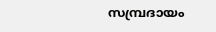സമ്പ്രദായം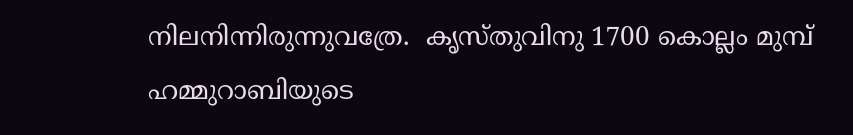നിലനിന്നിരുന്നുവത്രേ.  കൃസ്തുവിനു 1700 കൊല്ലം മുമ്പ് ഹമ്മുറാബിയുടെ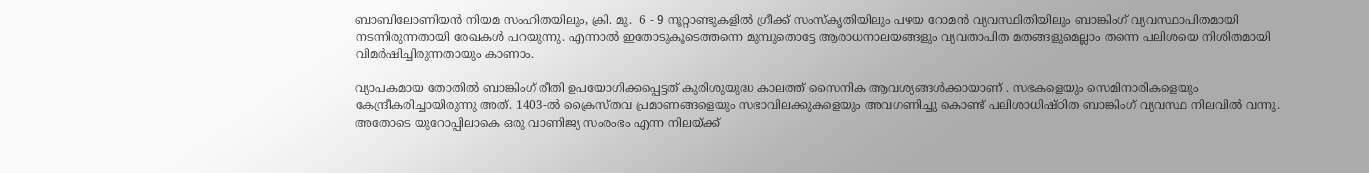ബാബിലോണിയന്‍ നിയമ സംഹിതയിലും, ക്രി. മു.  6 - 9 നൂറ്റാണ്ടുകളില്‍ ഗ്രീക്ക് സംസ്കൃതിയിലും പഴയ റോമന്‍ വ്യവസ്ഥിതിയിലും ബാങ്കിംഗ് വ്യവസ്ഥാപിതമായി നടന്നിരുന്നതായി രേഖകള്‍ പറയുന്നു. എന്നാല്‍ ഇതോടുകൂടെത്തന്നെ മുമ്പുതൊട്ടേ ആരാധനാലയങ്ങളും വ്യവതാപിത മതങ്ങളുമെല്ലാം തന്നെ പലിശയെ നിശിതമായി വിമര്‍ഷിച്ചിരുന്നതായും കാണാം.

വ്യാപകമായ തോതില്‍ ബാങ്കിംഗ് രീതി ഉപയോഗിക്കപ്പെട്ടത് കുരിശുയുദ്ധ കാലത്ത് സൈനിക ആവശ്യങ്ങള്‍ക്കായാണ് . സഭകളെയും സെമിനാരികളെയും കേന്ദ്രീകരിച്ചായിരുന്നു അത്. 1403-ല്‍ ക്രൈസ്തവ പ്രമാണങ്ങളെയും സഭാവിലക്കുകളെയും അവഗണിച്ചു കൊണ്ട് പലിശാധിഷ്ഠിത ബാങ്കിംഗ് വ്യവസ്ഥ നിലവില്‍ വന്നു. അതോടെ യുറോപ്പിലാകെ ഒരു വാണിജ്യ സംരംഭം എന്ന നിലയ്ക്ക്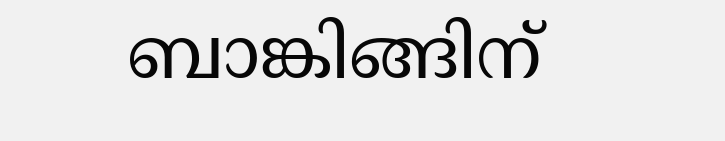ബാങ്കിങ്ങിന്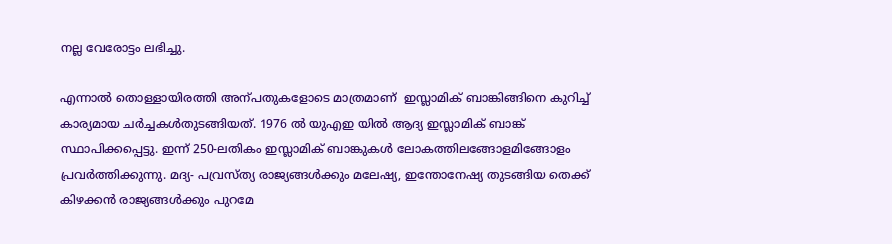നല്ല വേരോട്ടം ലഭിച്ചു.

എന്നാല്‍ തൊള്ളായിരത്തി അന്പതുകളോടെ മാത്രമാണ്  ഇസ്ലാമിക് ബാങ്കിങ്ങിനെ കുറിച്ച് കാര്യമായ ചര്‍ച്ചകള്‍തുടങ്ങിയത്. 1976 ല്‍ യുഎഇ യില്‍ ആദ്യ ഇസ്ലാമിക് ബാങ്ക് സ്ഥാപിക്കപ്പെട്ടു. ഇന്ന് 250-ലതികം ഇസ്ലാമിക്‌ ബാങ്കുകള്‍ ലോകത്തിലങ്ങോളമിങ്ങോളം പ്രവര്‍ത്തിക്കുന്നു. മദ്യ- പവ്രസ്ത്യ രാജ്യങ്ങള്‍ക്കും മലേഷ്യ, ഇന്തോനേഷ്യ തുടങ്ങിയ തെക്ക് കിഴക്കന്‍ രാജ്യങ്ങള്‍ക്കും പുറമേ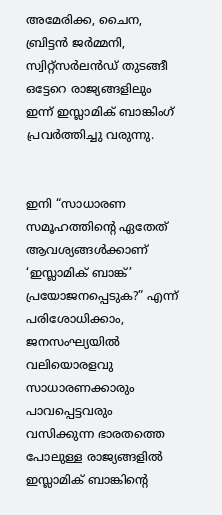അമേരിക്ക, ചൈന, ബ്രിട്ടന്‍ ജര്‍മ്മനി, സ്വിറ്റ്സര്‍ലന്‍ഡ് തുടങ്ങീ ഒട്ടേറെ രാജ്യങ്ങളിലും ഇന്ന് ഇസ്ലാമിക്‌ ബാങ്കിംഗ് പ്രവര്‍ത്തിച്ചു വരുന്നു.


ഇനി “സാധാരണ സമൂഹത്തിന്റെ ഏതേത്‌ ആവശ്യങ്ങള്‍ക്കാണ്‌ ‘ഇസ്ലാമിക്‌ ബാങ്ക്‌’ പ്രയോജനപ്പെടുക?” എന്ന് പരിശോധിക്കാം, ജനസംഘ്യയില്‍ വലിയൊരളവു സാധാരണക്കാരും പാവപ്പെട്ടവരും വസിക്കുന്ന ഭാരതത്തെ പോലുള്ള രാജ്യങ്ങളില്‍ ഇസ്ലാമിക് ബാങ്കിന്റെ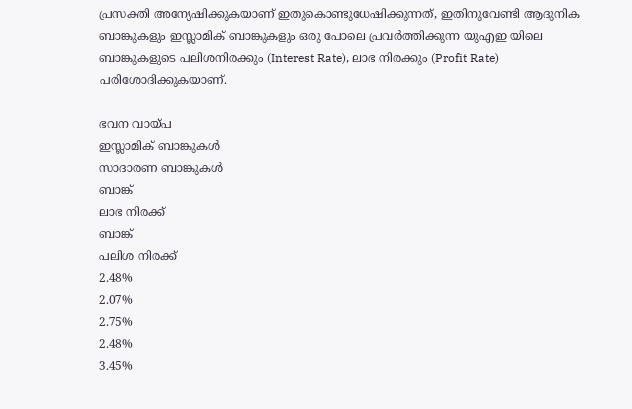പ്രസക്തി അന്യേഷിക്കുകയാണ് ഇതുകൊണ്ടുധേഷിക്കുന്നത്, ഇതിനുവേണ്ടി ആദുനിക ബാങ്കുകളും ഇസ്ലാമിക് ബാങ്കുകളും ഒരു പോലെ പ്രവര്‍ത്തിക്കുന്ന യുഎഇ യിലെ ബാങ്കുകളുടെ പലിശനിരക്കും (Interest Rate), ലാഭ നിരക്കും (Profit Rate) പരിശോദിക്കുകയാണ്.

ഭവന വായ്പ
ഇസ്ലാമിക്‌ ബാങ്കുകള്‍
സാദാരണ ബാങ്കുകള്‍
ബാങ്ക്
ലാഭ നിരക്ക്
ബാങ്ക്
പലിശ നിരക്ക്
2.48%
2.07%
2.75%
2.48%
3.45%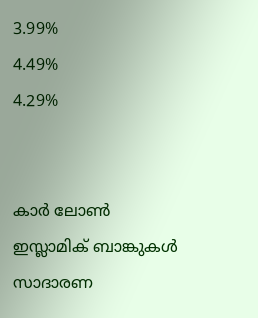3.99%
4.49%
4.29%


കാര്‍ ലോണ്‍
ഇസ്ലാമിക്‌ ബാങ്കുകള്‍
സാദാരണ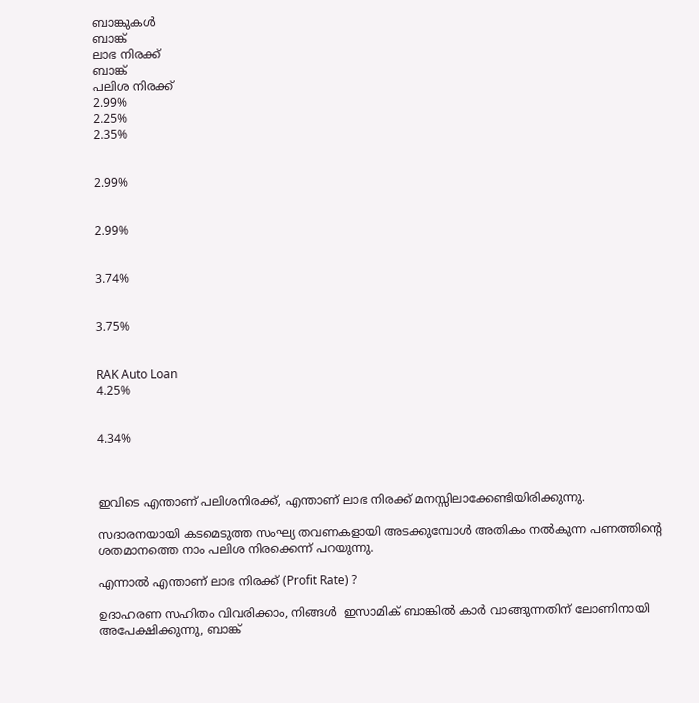ബാങ്കുകള്‍
ബാങ്ക്
ലാഭ നിരക്ക്
ബാങ്ക്
പലിശ നിരക്ക്
2.99%
2.25%
2.35%


2.99%


2.99%


3.74%


3.75%


RAK Auto Loan
4.25%


4.34%



ഇവിടെ എന്താണ് പലിശനിരക്ക്, എന്താണ് ലാഭ നിരക്ക് മനസ്സിലാക്കേണ്ടിയിരിക്കുന്നു.

സദാരനയായി കടമെടുത്ത സംഘ്യ തവണകളായി അടക്കുമ്പോള്‍ അതികം നല്‍കുന്ന പണത്തിന്‍റെ ശതമാനത്തെ നാം പലിശ നിരക്കെന്ന് പറയുന്നു.

എന്നാല്‍ എന്താണ് ലാഭ നിരക്ക് (Profit Rate) ?

ഉദാഹരണ സഹിതം വിവരിക്കാം, നിങ്ങള്‍  ഇസാമിക് ബാങ്കില്‍ കാര്‍ വാങ്ങുന്നതിന് ലോണിനായി അപേക്ഷിക്കുന്നു, ബാങ്ക്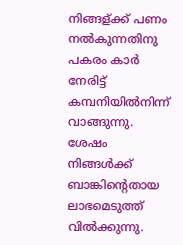നിങ്ങള്ക്ക് പണം നല്‍കുന്നതിനു പകരം കാര്‍ നേരിട്ട് കമ്പനിയില്‍നിന്ന് വാങ്ങുന്നു. ശേഷം നിങ്ങള്‍ക്ക് ബാങ്കിന്‍റെതായ ലാഭമെടുത്ത് വില്‍ക്കുന്നു.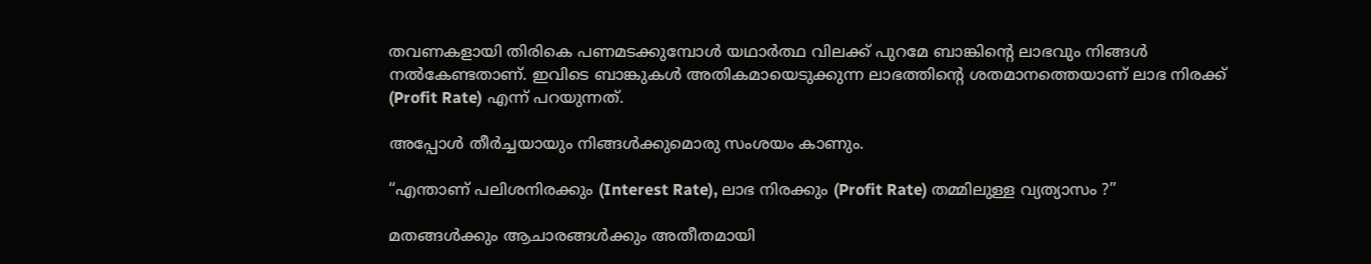തവണകളായി തിരികെ പണമടക്കുമ്പോള്‍ യഥാര്‍ത്ഥ വിലക്ക് പുറമേ ബാങ്കിന്‍റെ ലാഭവും നിങ്ങള്‍ നല്‍കേണ്ടതാണ്. ഇവിടെ ബാങ്കുകള്‍ അതികമായെടുക്കുന്ന ലാഭത്തിന്‍റെ ശതമാനത്തെയാണ് ലാഭ നിരക്ക് (Profit Rate) എന്ന് പറയുന്നത്.

അപ്പോള്‍ തീര്‍ച്ചയായും നിങ്ങള്‍ക്കുമൊരു സംശയം കാണും.

“എന്താണ് പലിശനിരക്കും (Interest Rate), ലാഭ നിരക്കും (Profit Rate) തമ്മിലുള്ള വ്യത്യാസം ?”

മതങ്ങള്‍ക്കും ആചാരങ്ങള്‍ക്കും അതീതമായി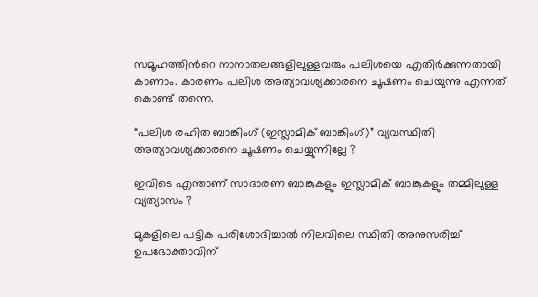സമൂഹത്തിന്‍റെ നാനാതലങ്ങളിലുള്ളവരും പലിശയെ എതിര്‍ക്കുന്നതായി കാണാം. കാരണം പലിശ അത്യാവശ്യക്കാരനെ ചൂഷണം ചെയുന്നു എന്നത് കൊണ്ട് തന്നെ.

“പലിശ രഹിത ബാങ്കിംഗ് (ഇസ്ലാമിക്‌ ബാങ്കിംഗ്)” വ്യവസ്ഥിതി അത്യാവശ്യക്കാരനെ ചൂഷണം ചെയ്യുന്നില്ലേ ?

ഇവിടെ എന്താണ് സാദാരണ ബാങ്കുകളും ഇസ്ലാമിക് ബാങ്കുകളും തമ്മിലുള്ള വ്യത്യാസം ?

മുകളിലെ പട്ടിക പരിശോദിച്ചാല്‍ നിലവിലെ സ്ഥിതി അനുസരിച്ച് ഉപഭോക്താവിന്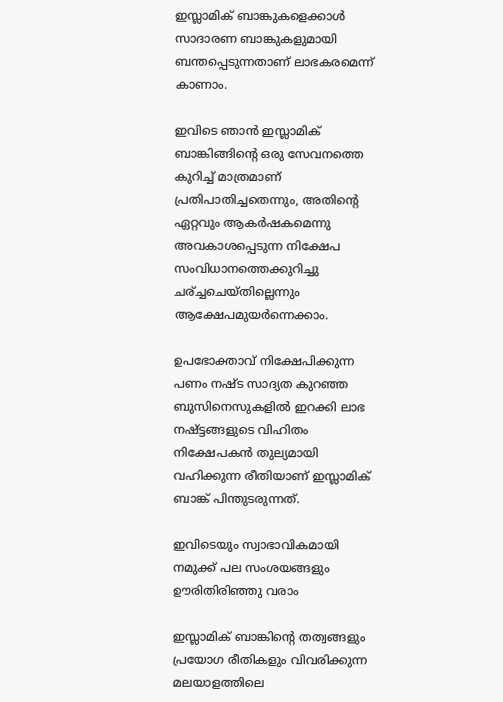ഇസ്ലാമിക് ബാങ്കുകളെക്കാള്‍ സാദാരണ ബാങ്കുകളുമായി ബന്തപ്പെടുന്നതാണ് ലാഭകരമെന്ന് കാണാം.

ഇവിടെ ഞാന്‍ ഇസ്ലാമിക് ബാങ്കിങ്ങിന്റെ ഒരു സേവനത്തെ കുറിച്ച് മാത്രമാണ് പ്രതിപാതിച്ചതെന്നും, അതിന്റെ ഏറ്റവും ആകര്‍ഷകമെന്നു അവകാശപ്പെടുന്ന നിക്ഷേപ സംവിധാനത്തെക്കുറിച്ചു ചര്ച്ചചെയ്തില്ലെന്നും ആക്ഷേപമുയര്‍ന്നെക്കാം.

ഉപഭോക്താവ് നിക്ഷേപിക്കുന്ന പണം നഷ്ട സാദ്യത കുറഞ്ഞ ബുസിനെസുകളില്‍ ഇറക്കി ലാഭ നഷ്ട്ടങ്ങളുടെ വിഹിതം നിക്ഷേപകന്‍ തുല്യമായി വഹിക്കുന്ന രീതിയാണ് ഇസ്ലാമിക് ബാങ്ക് പിന്തുടരുന്നത്.

ഇവിടെയും സ്വാഭാവികമായി നമുക്ക് പല സംശയങ്ങളും ഊരിതിരിഞ്ഞു വരാം

ഇസ്ലാമിക് ബാങ്കിന്റെ തത്വങ്ങളും പ്രയോഗ രീതികളും വിവരിക്കുന്ന മലയാളത്തിലെ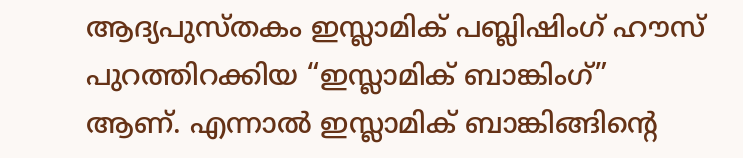ആദ്യപുസ്തകം ഇസ്ലാമിക്‌ പബ്ലിഷിംഗ് ഹൗസ് പുറത്തിറക്കിയ “ഇസ്ലാമിക് ബാങ്കിംഗ്” ആണ്. എന്നാല്‍ ഇസ്ലാമിക് ബാങ്കിങ്ങിന്റെ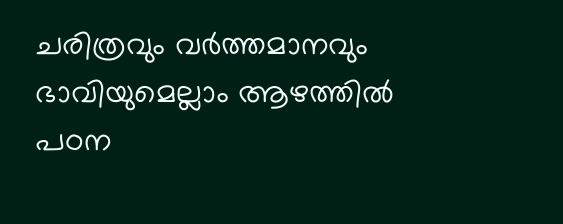ചരിത്രവും വര്‍ത്തമാനവും ഭാവിയുമെല്ലാം ആഴത്തില്‍ പഠന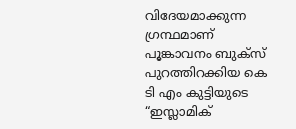വിദേയമാക്കുന്ന ഗ്രന്ഥമാണ് പൂങ്കാവനം ബുക്സ് പുറത്തിറക്കിയ കെ ടി എം കുട്ടിയുടെ  “ഇസ്ലാമിക്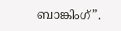ബാങ്കിംഗ്”.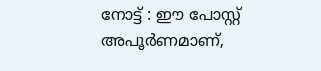നോട്ട് : ഈ പോസ്റ്റ്‌ അപൂര്‍ണമാണ്,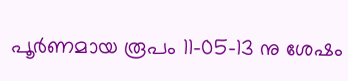പൂര്‍ണമായ രൂപം 11-05-13 നു ശേഷം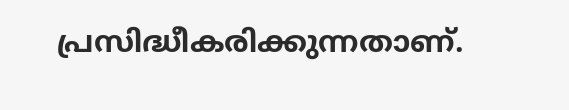പ്രസിദ്ധീകരിക്കുന്നതാണ്.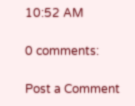10:52 AM

0 comments:

Post a Comment